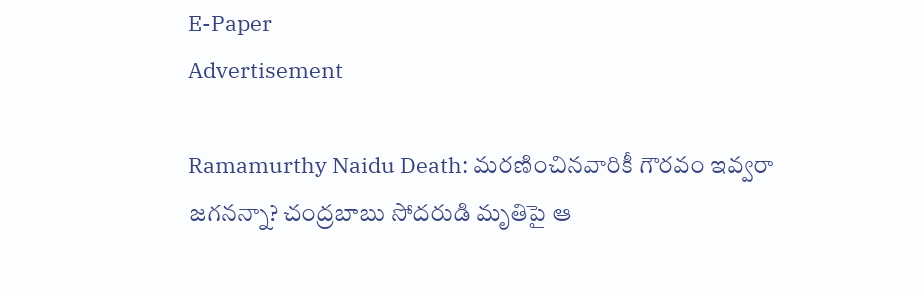E-Paper
Advertisement

Ramamurthy Naidu Death: మరణించినవారికీ గౌరవం ఇవ్వరా జగనన్నా? చంద్రబాబు సోదరుడి మృతిపై ఆ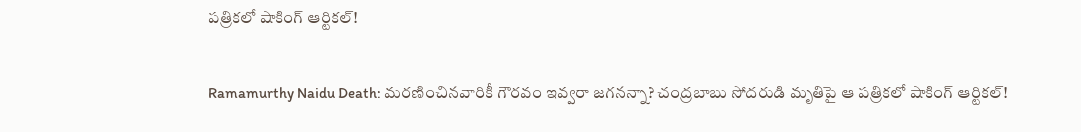పత్రికలో షాకింగ్ ఆర్టికల్!

Ramamurthy Naidu Death: మరణించినవారికీ గౌరవం ఇవ్వరా జగనన్నా? చంద్రబాబు సోదరుడి మృతిపై ఆ పత్రికలో షాకింగ్ ఆర్టికల్!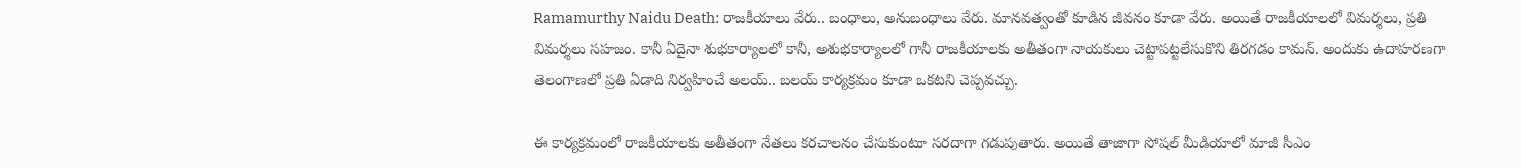Ramamurthy Naidu Death: రాజకీయాలు వేరు.. బంధాలు, అనుబంధాలు వేరు. మానవత్వంతో కూడిన జీవనం కూడా వేరు. అయితే రాజకీయాలలో విమర్శలు, ప్రతి విమర్శలు సహజం. కానీ ఏదైనా శుభకార్యాలలో కానీ, అశుభకార్యాలలో గానీ రాజకీయాలకు అతీతంగా నాయకులు చెట్టాపట్టలేసుకొని తిరగడం కామన్. అందుకు ఉదాహరణగా తెలంగాణలో ప్రతి ఏడాది నిర్వహించే అలయ్.. బలయ్ కార్యక్రమం కూడా ఒకటని చెప్పవచ్చు.

ఈ కార్యక్రమంలో రాజకీయాలకు అతీతంగా నేతలు కరచాలనం చేసుకుంటూ సరదాగా గడుపుతారు. అయితే తాజాగా సోషల్ మీడియాలో మాజీ సీఎం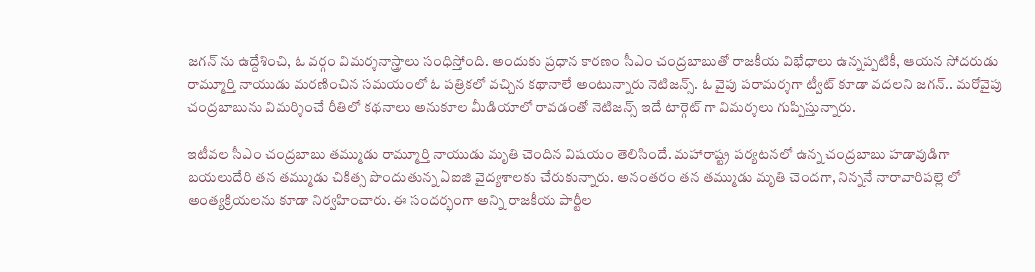జగన్ ను ఉద్దేశించి, ఓ వర్గం విమర్శనాస్త్రాలు సంధిస్తోంది. అందుకు ప్రధాన కారణం సీఎం చంద్రబాబుతో రాజకీయ విభేధాలు ఉన్నప్పటికీ, ఆయన సోదరుడు రామ్మూర్తి నాయుడు మరణించిన సమయంలో ఓ పత్రికలో వచ్చిన కథానాలే అంటున్నారు నెటిజన్స్. ఓ వైపు పరామర్శగా ట్వీట్ కూడా వదలని జగన్.. మరోవైపు చంద్రబాబును విమర్శించే రీతిలో కథనాలు అనుకూల మీడియాలో రావడంతో నెటిజన్స్ ఇదే టార్గెట్ గా విమర్శలు గుప్పిస్తున్నారు.

ఇటీవల సీఎం చంద్రబాబు తమ్ముడు రామ్మూర్తి నాయుడు మృతి చెందిన విషయం తెలిసిందే. మహారాష్ట్ర పర్యటనలో ఉన్న చంద్రబాబు హడావుడిగా బయలుదేరి తన తమ్ముడు చికిత్స పొందుతున్న ఏఐజి వైద్యశాలకు చేరుకున్నారు. అనంతరం తన తమ్ముడు మృతి చెందగా, నిన్ననే నారావారిపల్లె లో అంత్యక్రియలను కూడా నిర్వహించారు. ఈ సందర్భంగా అన్ని రాజకీయ పార్టీల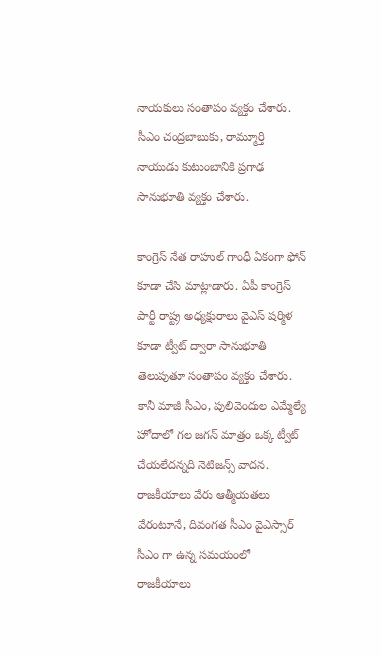నాయకులు సంతాపం వ్యక్తం చేశారు. సీఎం చంద్రబాబుకు, రామ్మూర్తి నాయుడు కుటుంబానికి ప్రగాఢ సానుభూతి వ్యక్తం చేశారు.

కాంగ్రెస్ నేత రాహుల్ గాంధీ ఏకంగా ఫోన్ కూడా చేసి మాట్లాడారు. ఏపీ కాంగ్రెస్ పార్టీ రాష్ట్ర అధ్యక్షురాలు వైఎస్ షర్మిళ కూడా ట్వీట్ ద్వారా సానుభూతి తెలుపుతూ సంతాపం వ్యక్తం చేశారు. కానీ మాజీ సీఎం, పులివెందుల ఎమ్మేల్యే హోదాలో గల జగన్ మాత్రం ఒక్క ట్వీట్ చేయలేదన్నది నెటిజన్స్ వాదన. రాజకీయాలు వేరు ఆత్మీయతలు వేరంటూనే, దివంగత సీఎం వైఎస్సార్ సీఎం గా ఉన్న సమయంలో రాజకీయాలు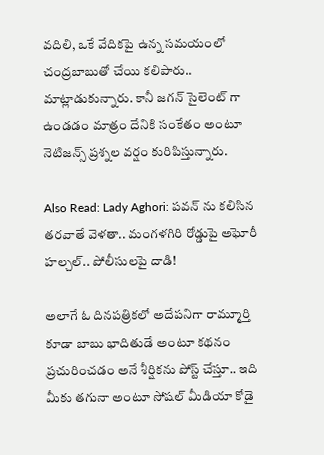వదిలి, ఒకే వేదికపై ఉన్న సమయంలో చంద్రబాబుతో చేయి కలిపారు.. మాట్లాడుకున్నారు. కానీ జగన్ సైలెంట్ గా ఉండడం మాత్రం దేనికి సంకేతం అంటూ నెటిజన్స్ ప్రశ్నల వర్షం కురిపిస్తున్నారు.

Also Read: Lady Aghori: ప‌వ‌న్ ను క‌లిసిన త‌ర‌వాతే వెళ‌తా.. మంగ‌ళ‌గిరి రోడ్డుపై అఘోరీ హ‌ల్చ‌ల్.. పోలీసుల‌పై దాడి!

అలాగే ఓ దినపత్రికలో అదేపనిగా రామ్మూర్తి కూడా బాబు భాదితుడే అంటూ కథనం ప్రచురించడం అనే శీర్షికను పోస్ట్ చేస్తూ.. ఇది మీకు తగునా అంటూ సోషల్ మీడియా కోడై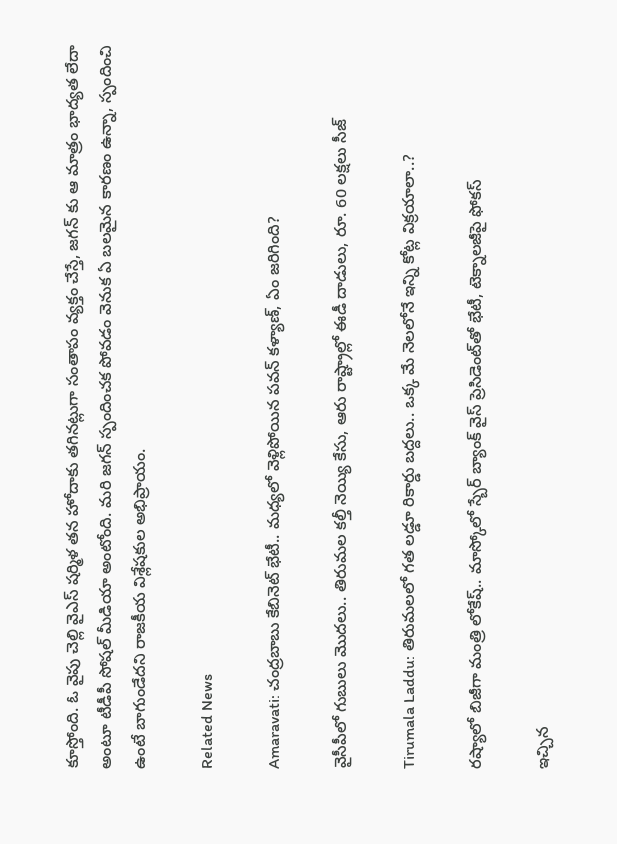కూస్తోంది. ఓ వైపు చెల్లి వైఎస్ షర్మిళ తన హోదాకు తగినట్లుగా సంతాపం వ్యక్తం చేస్తే, జగన్ కు ఆ మాత్రం భాద్యత లేదా అంటూ టీడీపీ సోషల్ మీడియా అంటోంది. మరి జగన్ స్పందించక పోవడం వెనుక ఏ బలమైన కారణం ఉన్నా, స్పందించి ఉంటే బాగుండేదని రాజకీయ విశ్లేషకుల అభిప్రాయం.

Related News

Amaravati: చంద్రబాబు కేబినెట్ భేటీ.. మధ్యలో వెళ్లిపోయిన పవన్ కళ్యాణ్, ఏం జరిగింది?

వైసీపీలో గుబులు మొదలు.. తిరుమల కల్తీ నెయ్యి కేసు, ఆరు రాష్ట్రాల్లో ఈడీ దాడులు, రూ. 60 లక్షలు సీజ్

Tirumala Laddu: తిరుమలలో గత లడ్డూ రికార్డు బద్దలు.. ఒక్క మే నెలలోనే ఇన్ని కోట్ల విక్రయాలా..?

రష్యాలో బిజీగా మంత్రి లోకేష్.. మాస్కోలో స్బేర్‌ బ్యాంక్ వైస్ ప్రెసిడెంట్‌తో భేటీ, టెక్నాలజీపై ఫోకస్

ఇచ్చిన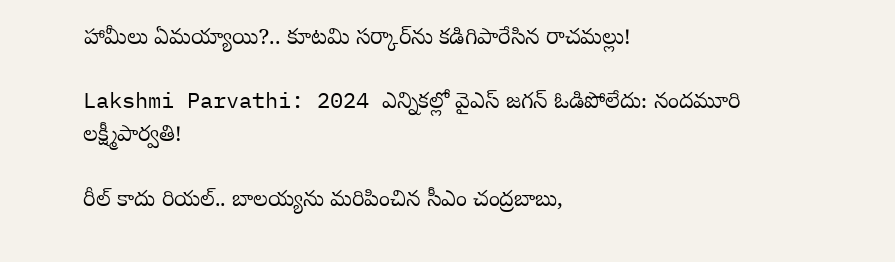హామీలు ఏమయ్యాయి?.. కూటమి సర్కార్‌ను కడిగిపారేసిన రాచమల్లు!

Lakshmi Parvathi: 2024 ఎన్నికల్లో వైఎస్ జగన్ ఓడిపోలేదు: నందమూరి లక్ష్మీపార్వతి!

రీల్ కాదు రియల్.. బాలయ్యను మరిపించిన సీఎం చంద్రబాబు,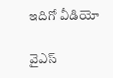ఇదిగో వీడియో

వైఎస్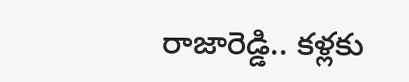రాజారెడ్డి.. కళ్లకు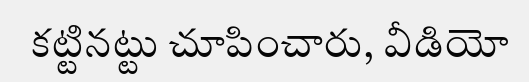కట్టినట్టు చూపించారు, వీడియో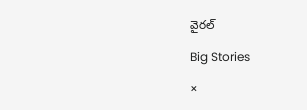వైరల్

Big Stories

×